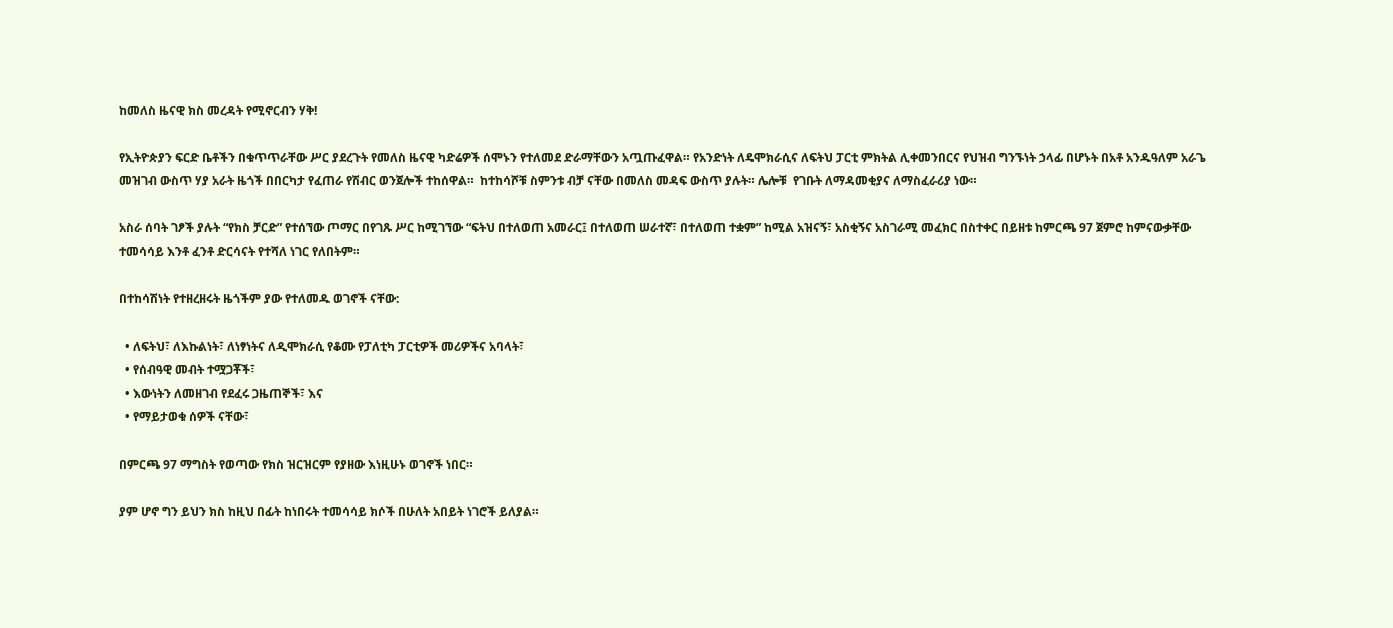ከመለስ ዜናዊ ክስ መረዳት የሚኖርብን ሃቅ!

የኢትዮጵያን ፍርድ ቤቶችን በቁጥጥራቸው ሥር ያደረጉት የመለስ ዜናዊ ካድሬዎች ሰሞኑን የተለመደ ድራማቸውን አጧጡፈዋል። የአንድነት ለዴሞክራሲና ለፍትህ ፓርቲ ምክትል ሊቀመንበርና የህዝብ ግንኙነት ኃላፊ በሆኑት በአቶ አንዱዓለም አራጌ መዝገብ ውስጥ ሃያ አራት ዜጎች በበርካታ የፈጠራ የሽብር ወንጀሎች ተከሰዋል።  ከተከሳሾቹ ስምንቱ ብቻ ናቸው በመለስ መዳፍ ውስጥ ያሉት። ሌሎቹ  የገቡት ለማዳመቂያና ለማስፈራሪያ ነው።

አስራ ሰባት ገፆች ያሉት “የክስ ቻርድ” የተሰኘው ጦማር በየገጹ ሥር ከሚገኘው “ፍትህ በተለወጠ አመራር፤ በተለወጠ ሠራተኛ፣ በተለወጠ ተቋም” ከሚል አዝናኝ፣ አስቂኝና አስገራሚ መፈክር በስተቀር በይዘቱ ከምርጫ 97 ጀምሮ ከምናውቃቸው ተመሳሳይ እንቶ ፈንቶ ድርሳናት የተሻለ ነገር የለበትም።

በተከሳሽነት የተዘረዘሩት ዜጎችም ያው የተለመዱ ወገኖች ናቸው:

  • ለፍትህ፣ ለእኩልነት፣ ለነፃነትና ለዲሞክራሲ የቆሙ የፓለቲካ ፓርቲዎች መሪዎችና አባላት፣
  • የሰብዓዊ መብት ተሟጋቾች፣
  • እውነትን ለመዘገብ የደፈሩ ጋዜጠኞች፣ እና
  • የማይታወቁ ሰዎች ናቸው፣

በምርጫ 97 ማግስት የወጣው የክስ ዝርዝርም የያዘው እነዚሁኑ ወገኖች ነበር።

ያም ሆኖ ግን ይህን ክስ ከዚህ በፊት ከነበሩት ተመሳሳይ ክሶች በሁለት አበይት ነገሮች ይለያል።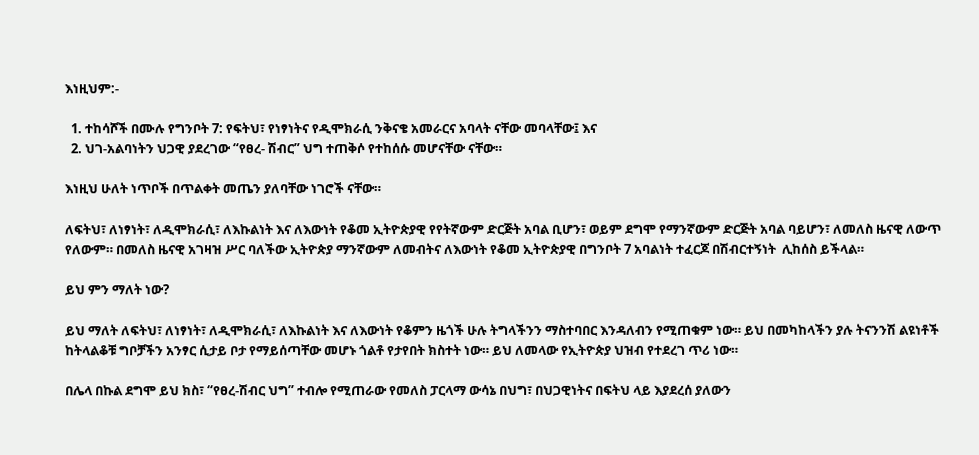እነዚህም:-

  1. ተከሳሾች በሙሉ የግንቦት 7: የፍትህ፣ የነፃነትና የዲሞክራሲ ንቅናቄ አመራርና አባላት ናቸው መባላቸው፤ እና
  2. ህገ-አልባነትን ህጋዊ ያደረገው “የፀረ- ሽብር” ህግ ተጠቅሶ የተከሰሱ መሆናቸው ናቸው።

እነዚህ ሁለት ነጥቦች በጥልቀት መጤን ያለባቸው ነገሮች ናቸው።

ለፍትህ፣ ለነፃነት፣ ለዲሞክራሲ፣ ለእኩልነት እና ለእውነት የቆመ ኢትዮጵያዊ የየትኛውም ድርጅት አባል ቢሆን፣ ወይም ደግሞ የማንኛውም ድርጅት አባል ባይሆን፣ ለመለስ ዜናዊ ለውጥ የለውም። በመለስ ዜናዊ አገዛዝ ሥር ባለችው ኢትዮጵያ ማንኛውም ለመብትና ለእውነት የቆመ ኢትዮጵያዊ በግንቦት 7 አባልነት ተፈርጆ በሽብርተኝነት  ሊከሰስ ይችላል።

ይህ ምን ማለት ነው?

ይህ ማለት ለፍትህ፣ ለነፃነት፣ ለዲሞክራሲ፣ ለእኩልነት እና ለእውነት የቆምን ዜጎች ሁሉ ትግላችንን ማስተባበር እንዳለብን የሚጠቁም ነው። ይህ በመካከላችን ያሉ ትናንንሽ ልዩነቶች ከትላልቆቹ ግቦቻችን አንፃር ሲታይ ቦታ የማይሰጣቸው መሆኑ ጎልቶ የታየበት ክስተት ነው። ይህ ለመላው የኢትዮጵያ ህዝብ የተደረገ ጥሪ ነው።

በሌላ በኩል ደግሞ ይህ ክስ፣ “የፀረ-ሽብር ህግ” ተብሎ የሚጠራው የመለስ ፓርላማ ውሳኔ በህግ፣ በህጋዊነትና በፍትህ ላይ እያደረሰ ያለውን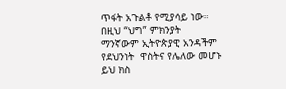ጥፋት አጉልቶ የሚያሳይ ነው። በዚህ “ህግ” ምክንያት ማንኛውም ኢትዮጵያዊ አንዳችም የደህንነት  ዋስትና የሌለው መሆኑ ይህ ክስ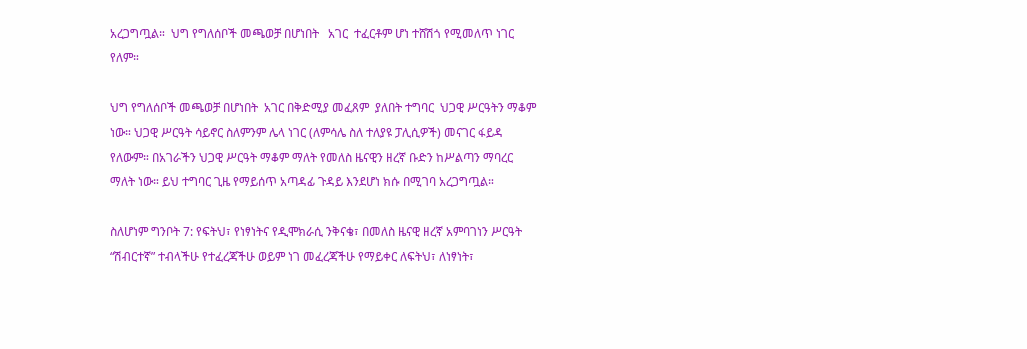አረጋግጧል።  ህግ የግለሰቦች መጫወቻ በሆነበት   አገር  ተፈርቶም ሆነ ተሸሽጎ የሚመለጥ ነገር የለም።

ህግ የግለሰቦች መጫወቻ በሆነበት  አገር በቅድሚያ መፈጸም  ያለበት ተግባር  ህጋዊ ሥርዓትን ማቆም ነው። ህጋዊ ሥርዓት ሳይኖር ስለምንም ሌላ ነገር (ለምሳሌ ስለ ተለያዩ ፓሊሲዎች) መናገር ፋይዳ የለውም። በአገራችን ህጋዊ ሥርዓት ማቆም ማለት የመለስ ዜናዊን ዘረኛ ቡድን ከሥልጣን ማባረር ማለት ነው። ይህ ተግባር ጊዜ የማይሰጥ አጣዳፊ ጉዳይ እንደሆነ ክሱ በሚገባ አረጋግጧል።

ስለሆነም ግንቦት 7: የፍትህ፣ የነፃነትና የዲሞክራሲ ንቅናቄ፣ በመለስ ዜናዊ ዘረኛ አምባገነን ሥርዓት “ሽብርተኛ” ተብላችሁ የተፈረጃችሁ ወይም ነገ መፈረጃችሁ የማይቀር ለፍትህ፣ ለነፃነት፣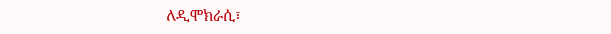ለዲሞክራሲ፣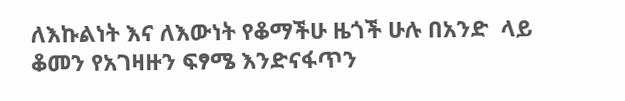ለእኩልነት እና ለእውነት የቆማችሁ ዜጎች ሁሉ በአንድ  ላይ ቆመን የአገዛዙን ፍፃሜ እንድናፋጥን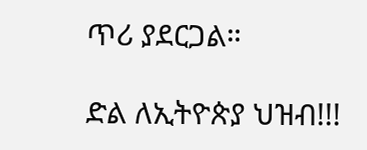ጥሪ ያደርጋል።

ድል ለኢትዮጵያ ህዝብ!!!